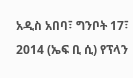አዲስ አበባ፣ ግንቦት 17፣ 2014 (ኤፍ ቢ ሲ) የፕላን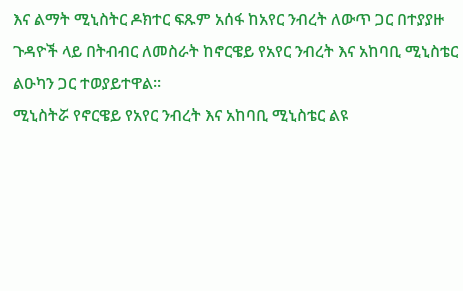እና ልማት ሚኒስትር ዶክተር ፍጹም አሰፋ ከአየር ንብረት ለውጥ ጋር በተያያዙ ጉዳዮች ላይ በትብብር ለመስራት ከኖርዌይ የአየር ንብረት እና አከባቢ ሚኒስቴር ልዑካን ጋር ተወያይተዋል፡፡
ሚኒስትሯ የኖርዌይ የአየር ንብረት እና አከባቢ ሚኒስቴር ልዩ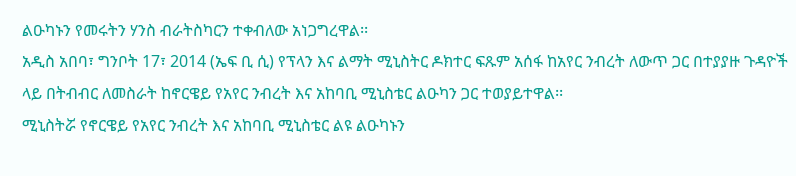ልዑካኑን የመሩትን ሃንስ ብራትስካርን ተቀብለው አነጋግረዋል፡፡
አዲስ አበባ፣ ግንቦት 17፣ 2014 (ኤፍ ቢ ሲ) የፕላን እና ልማት ሚኒስትር ዶክተር ፍጹም አሰፋ ከአየር ንብረት ለውጥ ጋር በተያያዙ ጉዳዮች ላይ በትብብር ለመስራት ከኖርዌይ የአየር ንብረት እና አከባቢ ሚኒስቴር ልዑካን ጋር ተወያይተዋል፡፡
ሚኒስትሯ የኖርዌይ የአየር ንብረት እና አከባቢ ሚኒስቴር ልዩ ልዑካኑን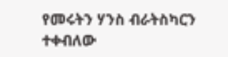የመሩትን ሃንስ ብራትስካርን ተቀብለው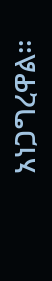አነጋግረዋል፡፡